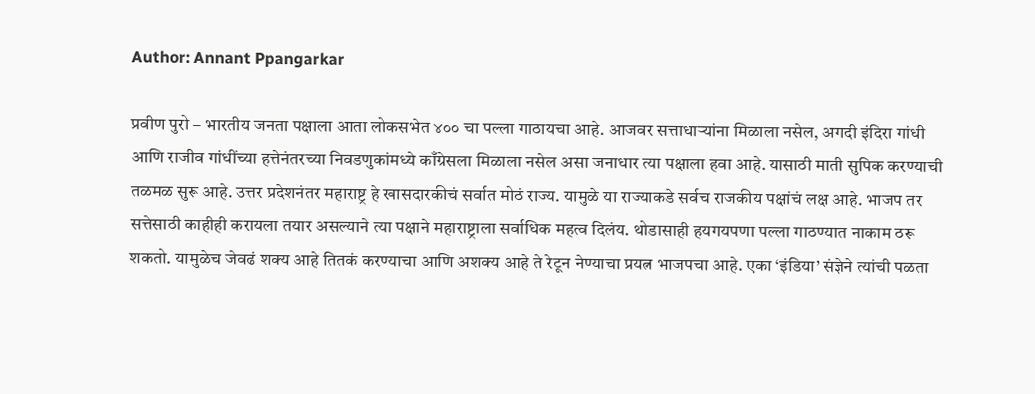Author: Annant Ppangarkar

प्रवीण पुरो – भारतीय जनता पक्षाला आता लोकसभेत ४०० चा पल्ला गाठायचा आहे. आजवर सत्ताधार्‍यांना मिळाला नसेल, अगदी इंदिरा गांधी आणि राजीव गांधींच्या हत्तेनंतरच्या निवडणुकांमध्ये काँग्रेसला मिळाला नसेल असा जनाधार त्या पक्षाला हवा आहे. यासाठी माती सुपिक करण्याची तळमळ सुरू आहे. उत्तर प्रदेशनंतर महाराष्ट्र हे खासदारकीचं सर्वात मोठं राज्य. यामुळे या राज्याकडे सर्वच राजकीय पक्षांचं लक्ष आहे. भाजप तर सत्तेसाठी काहीही करायला तयार असल्याने त्या पक्षाने महाराष्ट्राला सर्वाधिक महत्व दिलंय. थोडासाही हयगयपणा पल्ला गाठण्यात नाकाम ठरू शकतो. यामुळेच जेवढं शक्य आहे तितकं करण्याचा आणि अशक्य आहे ते रेटून नेण्याचा प्रयत्न भाजपचा आहे. एका ‘इंडिया’ संज्ञेने त्यांची पळता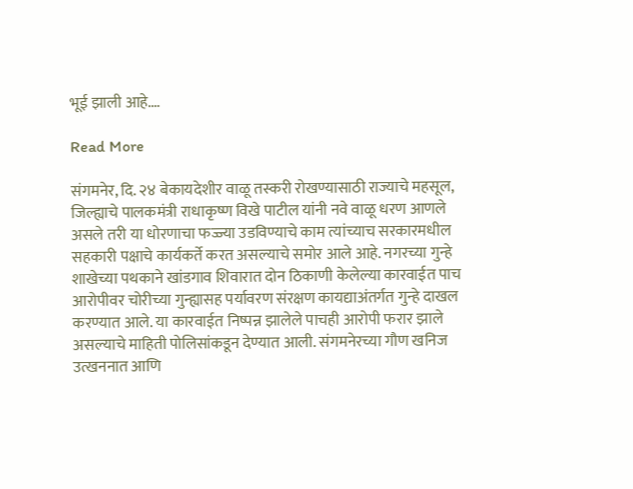भूई झाली आहे.…

Read More

संगमनेर, दि. २४ बेकायदेशीर वाळू तस्करी रोखण्यासाठी राज्याचे महसूल, जिल्ह्याचे पालकमंत्री राधाकृष्ण विखे पाटील यांनी नवे वाळू धरण आणले असले तरी या धोरणाचा फज्ज्या उडविण्याचे काम त्यांच्याच सरकारमधील सहकारी पक्षाचे कार्यकर्ते करत असल्याचे समोर आले आहे. नगरच्या गुन्हे शाखेच्या पथकाने खांडगाव शिवारात दोन ठिकाणी केलेल्या कारवाईत पाच आरोपीवर चोरीच्या गुन्ह्यासह पर्यावरण संरक्षण कायद्याअंतर्गत गुन्हे दाखल करण्यात आले. या कारवाईत निष्पन्न झालेले पाचही आरोपी फरार झाले असल्याचे माहिती पोलिसांकडून देण्यात आली. संगमनेरच्या गौण खनिज उत्खननात आणि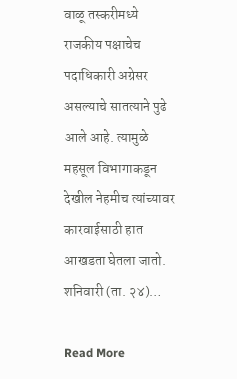वाळू तस्करीमध्ये राजकीय पक्षाचेच पदाधिकारी अग्रेसर असल्याचे सातत्याने पुढे आले आहे. त्यामुळे महसूल विभागाकडून देखील नेहमीच त्यांच्यावर कारवाईसाठी हात आखडता घेतला जातो. शनिवारी (ता. २४)…

Read More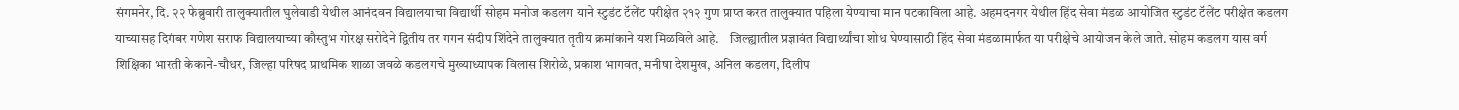संगमनेर, दि. २२ फेब्रुवारी तालुक्यातील घुलेवाडी येथील आनंदवन विद्यालयाचा विद्यार्थी सोहम मनोज कडलग याने स्टुडंट टॅलेंट परीक्षेत २१२ गुण प्राप्त करत तालुक्यात पहिला येण्याचा मान पटकाविला आहे. अहमदनगर येथील हिंद सेवा मंडळ आयोजित स्टुडंट टॅलेंट परीक्षेत कडलग याच्यासह दिगंबर गणेश सराफ विद्यालयाच्या कौस्तुभ गोरक्ष सरोदेने द्वितीय तर गगन संदीप शिंदेने तालुक्यात तृतीय क्रमांकाने यश मिळविले आहे.    जिल्ह्यातील प्रज्ञावंत विद्यार्थ्यांचा शोध घेण्यासाठी हिंद सेवा मंडळामार्फत या परीक्षेचे आयोजन केले जाते. सोहम कडलग यास वर्ग शिक्षिका भारती केकाने-चौधर, जिल्हा परिषद प्राथमिक शाळा जवळे कडलगचे मुख्याध्यापक विलास शिरोळे, प्रकाश भागवत, मनीषा देशमुख, अनिल कडलग, दिलीप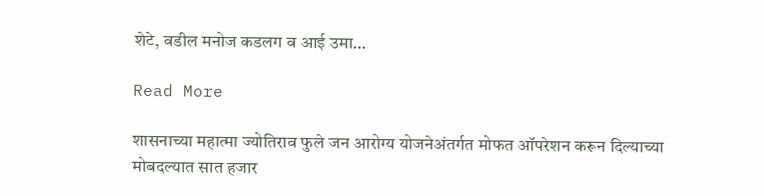शेटे, वडील मनोज कडलग व आई उमा…

Read More

शासनाच्या महात्मा ज्योतिराव फुले जन आरोग्य योजनेअंतर्गत मोफत ऑपरेशन करून दिल्याच्या मोबदल्यात सात हजार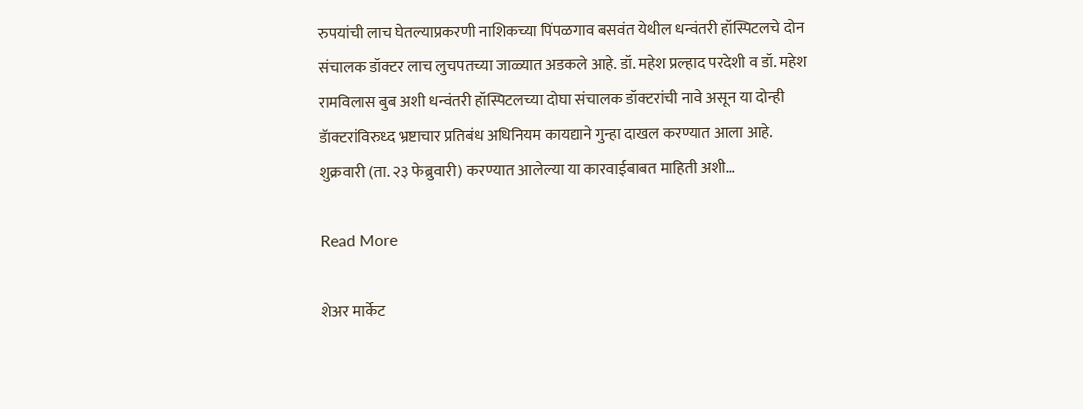रुपयांची लाच घेतल्याप्रकरणी नाशिकच्या पिंपळगाव बसवंत येथील धन्वंतरी हॉस्पिटलचे दोन संचालक डॉक्टर लाच लुचपतच्या जाळ्यात अडकले आहे. डॉ. महेश प्रल्हाद परदेशी व डॉ. महेश रामविलास बुब अशी धन्वंतरी हॉस्पिटलच्या दोघा संचालक डॉक्टरांची नावे असून या दोन्ही डॅाक्टरांविरुध्द भ्रष्टाचार प्रतिबंध अधिनियम कायद्याने गुन्हा दाखल करण्यात आला आहे.                                                              शुक्रवारी (ता. २३ फेब्रुवारी) करण्यात आलेल्या या कारवाईबाबत माहिती अशी…

Read More

शेअर मार्केट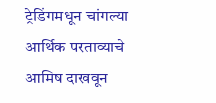ट्रेडिंगमधून चांगल्या आर्थिक परताव्याचे आमिष दाखवून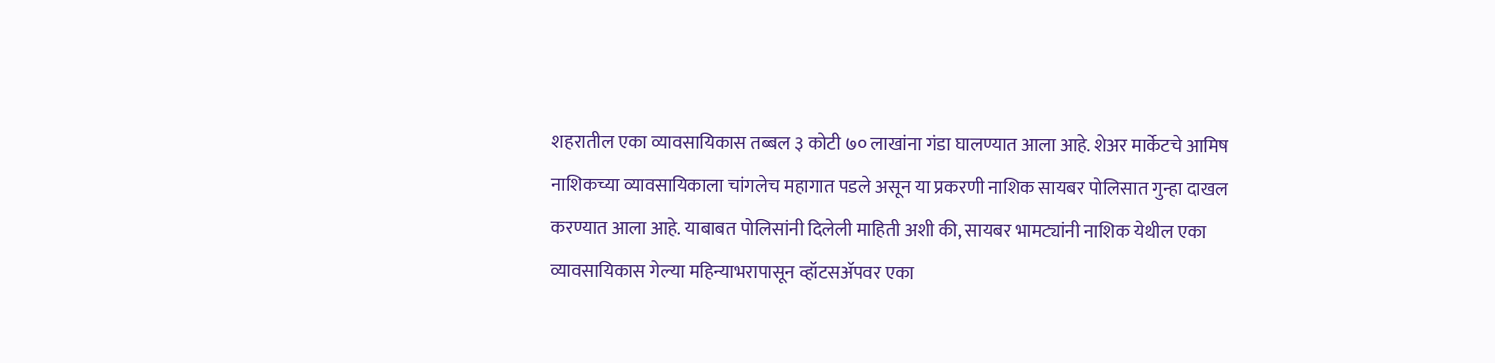शहरातील एका व्यावसायिकास तब्बल ३ कोटी ७० लाखांना गंडा घालण्यात आला आहे. शेअर मार्केटचे आमिष नाशिकच्या व्यावसायिकाला चांगलेच महागात पडले असून या प्रकरणी नाशिक सायबर पोलिसात गुन्हा दाखल करण्यात आला आहे. याबाबत पोलिसांनी दिलेली माहिती अशी की, सायबर भामट्यांनी नाशिक येथील एका व्यावसायिकास गेल्या महिन्याभरापासून व्हॉटसॲपवर एका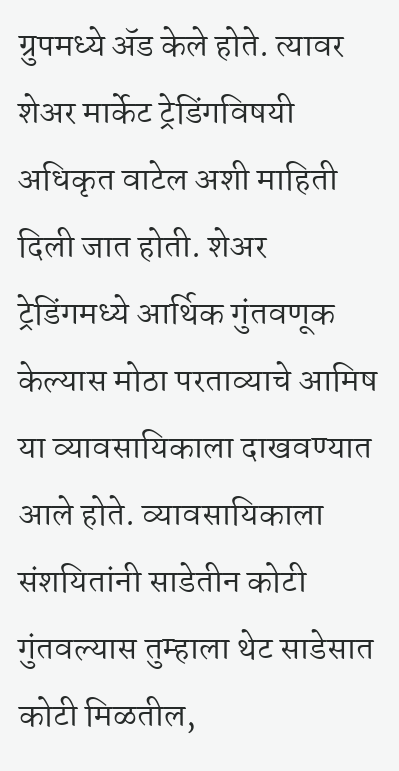ग्रुपमध्ये ॲड केले होते. त्यावर शेअर मार्केट ट्रेडिंगविषयी अधिकृत वाटेल अशी माहिती दिली जात होती. शेअर ट्रेडिंगमध्ये आर्थिक गुंतवणूक केल्यास मोठा परताव्याचे आमिष या व्यावसायिकाला दाखवण्यात आले होते. व्यावसायिकाला संशयितांनी साडेतीन कोटी गुंतवल्यास तुम्हाला थेट साडेसात कोटी मिळतील,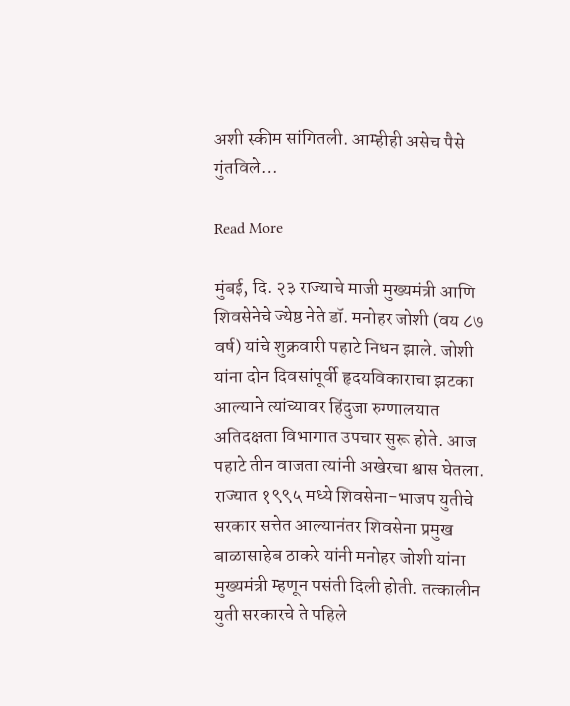अशी स्कीम सांगितली. आम्हीही असेच पैसे गुंतविले…

Read More

मुंबई, दि. २३ राज्याचे माजी मुख्यमंत्री आणि शिवसेनेचे ज्येष्ठ नेते डॉ. मनोहर जोशी (वय ८७ वर्ष) यांचे शुक्रवारी पहाटे निधन झाले. जोशी यांना दोन दिवसांपूर्वी हृदयविकाराचा झटका आल्याने त्यांच्यावर हिंदुजा रुग्णालयात अतिदक्षता विभागात उपचार सुरू होते. आज पहाटे तीन वाजता त्यांनी अखेरचा श्वास घेतला. राज्यात १९९५ मध्ये शिवसेना-भाजप युतीचे सरकार सत्तेत आल्यानंतर शिवसेना प्रमुख बाळासाहेब ठाकरे यांनी मनोहर जोशी यांना मुख्यमंत्री म्हणून पसंती दिली होती. तत्कालीन युती सरकारचे ते पहिले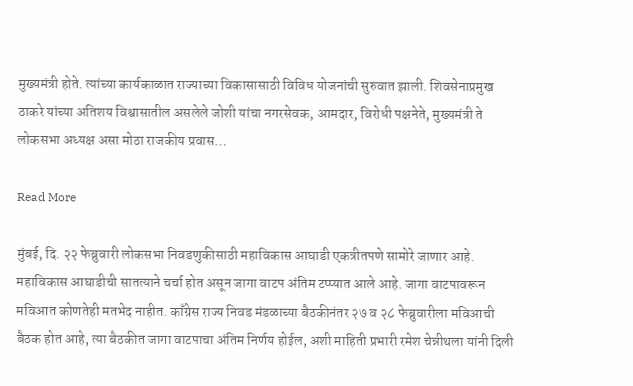मुख्यमंत्री होते. त्यांच्या कार्यकाळात राज्याच्या विकासासाठी विविध योजनांची सुरुवात झाली. शिवसेनाप्रमुख ठाकरे यांच्या अतिशय विश्वासातील असलेले जोशी यांचा नगरसेवक, आमदार, विरोधी पक्षनेते, मुख्यमंत्री ते लोकसभा अध्यक्ष असा मोठा राजकीय प्रवास…

Read More

मुंबई, दि. २२ फेब्रुवारी लोकसभा निवडणुकीसाठी महाविकास आघाडी एकत्रीतपणे सामोरे जाणार आहे. महाविकास आघाडीची सातत्याने चर्चा होत असून जागा वाटप अंतिम टप्प्यात आले आहे. जागा वाटपावरून मविआत कोणतेही मतभेद नाहीत. काँग्रेस राज्य निवड मंडळाच्या बैठकीनंतर २७ व २८ फेब्रुवारीला मविआची बैठक होत आहे, त्या बैठकीत जागा वाटपाचा अंतिम निर्णय होईल, अशी माहिती प्रभारी रमेश चेन्नीथला यांनी दिली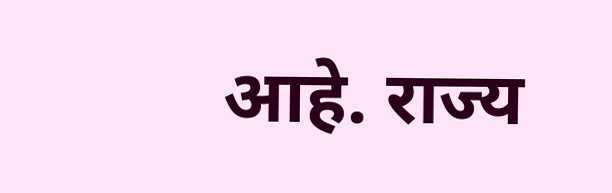आहे. राज्य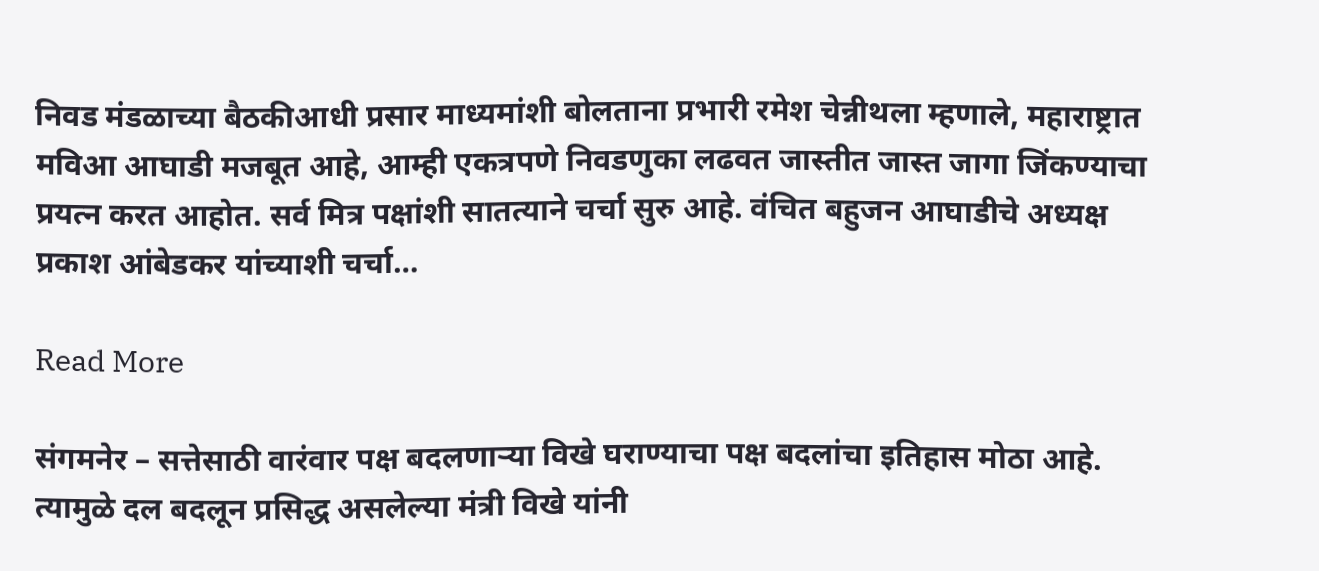निवड मंडळाच्या बैठकीआधी प्रसार माध्यमांशी बोलताना प्रभारी रमेश चेन्नीथला म्हणाले, महाराष्ट्रात मविआ आघाडी मजबूत आहे, आम्ही एकत्रपणे निवडणुका लढवत जास्तीत जास्त जागा जिंकण्याचा प्रयत्न करत आहोत. सर्व मित्र पक्षांशी सातत्याने चर्चा सुरु आहे. वंचित बहुजन आघाडीचे अध्यक्ष प्रकाश आंबेडकर यांच्याशी चर्चा…

Read More

संगमनेर – सत्तेसाठी वारंवार पक्ष बदलणाऱ्या विखे घराण्याचा पक्ष बदलांचा इतिहास मोठा आहे. त्यामुळे दल बदलून प्रसिद्ध असलेल्या मंत्री विखे यांनी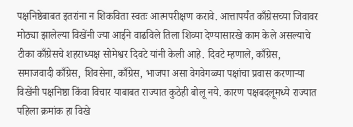पक्षनिष्ठेबाबत इतरांना न शिकविता स्वतः आत्मपरीक्षण करावे. आत्तापर्यंत काँग्रेसच्या जिवावर मोठ्या झालेल्या विखेंनी ज्या आईने वाढविले तिला शिव्या देण्यासारखे काम केले असल्याचे टीका काँग्रेसचे शहराध्यक्ष सोमेश्वर दिवटे यांनी केली आहे. दिवटे म्हणाले, काँग्रेस, समाजवादी काँग्रेस, शिवसेना, काँग्रेस, भाजपा असा वेगवेगळ्या पक्षांचा प्रवास करणाऱ्या विखेंनी पक्षनिष्ठा किंवा विचार याबाबत राज्यात कुठेही बोलू नये. कारण पक्षबदलूमध्ये राज्यात पहिला क्रमांक हा विखे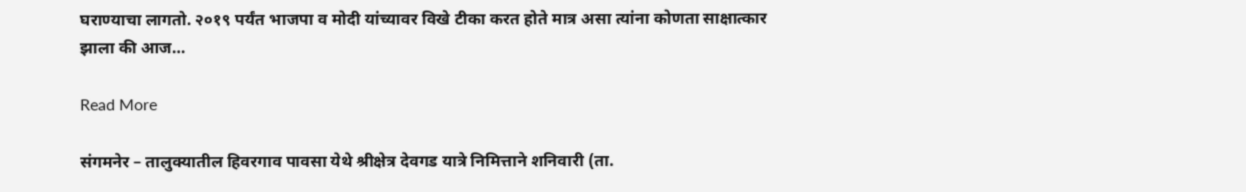घराण्याचा लागतो. २०१९ पर्यंत भाजपा व मोदी यांच्यावर विखे टीका करत होते मात्र असा त्यांना कोणता साक्षात्कार झाला की आज…

Read More

संगमनेर – तालुक्यातील हिवरगाव पावसा येथे श्रीक्षेत्र देवगड यात्रे निमित्ताने शनिवारी (ता.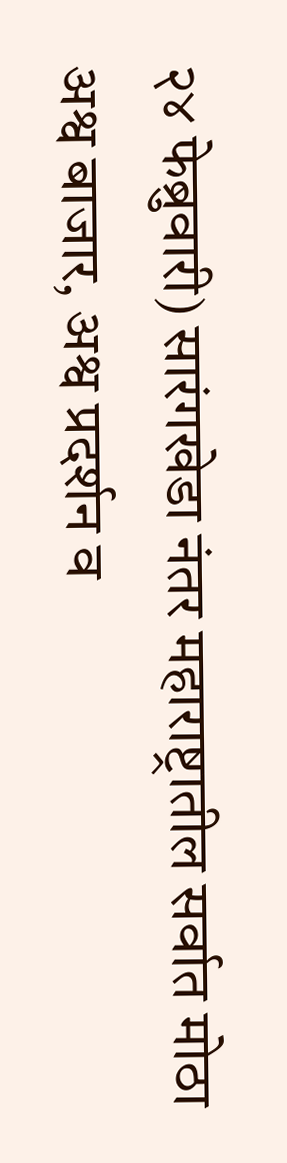२४ फेब्रुवारी) सारंगखेडा नंतर महाराष्ट्रातील सर्वात मोठा अश्व बाजार, अश्व प्रदर्शन व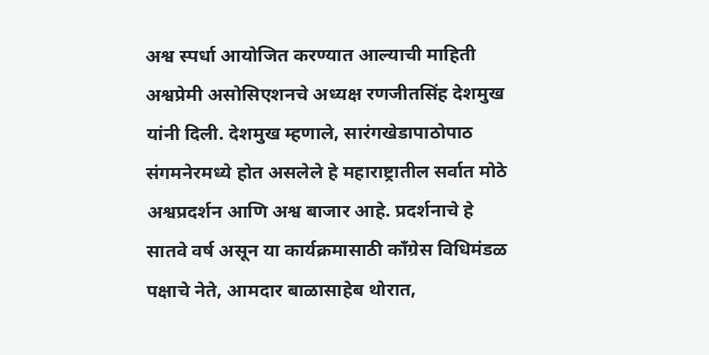अश्व स्पर्धा आयोजित करण्यात आल्याची माहिती अश्वप्रेमी असोसिएशनचे अध्यक्ष रणजीतसिंह देशमुख यांनी दिली. देशमुख म्हणाले, सारंगखेडापाठोपाठ संगमनेरमध्ये होत असलेले हे महाराष्ट्रातील सर्वात मोठे अश्वप्रदर्शन आणि अश्व बाजार आहे. प्रदर्शनाचे हे सातवे वर्ष असून या कार्यक्रमासाठी काँग्रेस विधिमंडळ पक्षाचे नेते, आमदार बाळासाहेब थोरात,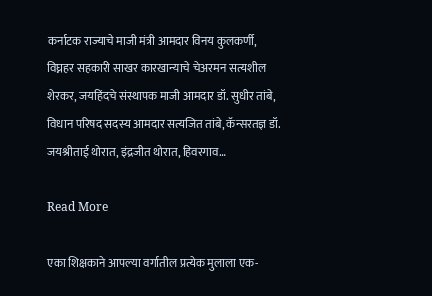कर्नाटक राज्याचे माजी मंत्री आमदार विनय कुलकर्णी, विघ्नहर सहकारी साखर कारखान्याचे चेअरमन सत्यशील शेरकर, जयहिंदचे संस्थापक माजी आमदार डॉ. सुधीर तांबे, विधान परिषद सदस्य आमदार सत्यजित तांबे, कॅन्सरतज्ञ डॉ. जयश्रीताई थोरात, इंद्रजीत थोरात, हिवरगाव…

Read More

एका शिक्षकाने आपल्या वर्गातील प्रत्येक मुलाला एक-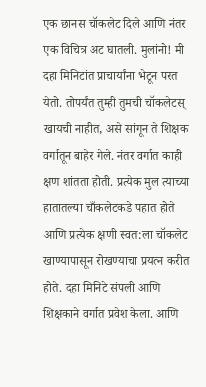एक छानस चॉकलेट दिले आणि नंतर एक विचित्र अट घातली. मुलांनो! मी दहा मिनिटांत प्राचार्यांना भेटून परत येतो. तोपर्यंत तुम्ही तुमची चॉकलेटस् खायची नाहीत, असे सांगून ते शिक्षक वर्गातून बाहेर गेले. नंतर वर्गात काही क्षण शांतता होती. प्रत्येक मुल त्याच्या हातातल्या चाँकलेटकडे पहात होते आणि प्रत्येक क्षणी स्वत:ला चॉकलेट खाण्यापासून रोखण्याचा प्रयत्न करीत होते. दहा मिनिटे संपली आणि शिक्षकाने वर्गात प्रवेश केला. आणि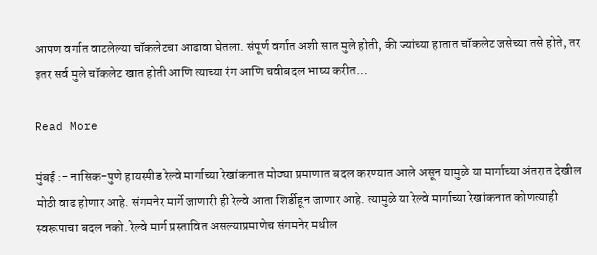आपण वर्गात वाटलेल्या चॉकलेटचा आढावा घेतला. संपूर्ण वर्गात अशी सात मुले होती, की ज्यांच्या हातात चॉकलेट जसेच्या तसे होते, तर इतर सर्व मुले चॉकलेट खात होती आणि त्याच्या रंग आणि चवीबदल भाष्य करीत…

Read More

मुंबई :- नासिक-पुणे हायस्पीड रेल्वे मार्गाच्या रेखांकनात मोठ्या प्रमाणात बदल करण्यात आले असून यामुळे या मार्गाच्या अंतरात देखील मोठी वाढ होणार आहे. संगमनेर मार्गे जाणारी ही रेल्वे आता शिर्डीहून जाणार आहे. त्यामुळे या रेल्वे मार्गाच्या रेखांकनात कोणत्याही स्वरूपाचा बदल नको. रेल्वे मार्ग प्रस्तावित असल्याप्रमाणेच संगमनेर मधील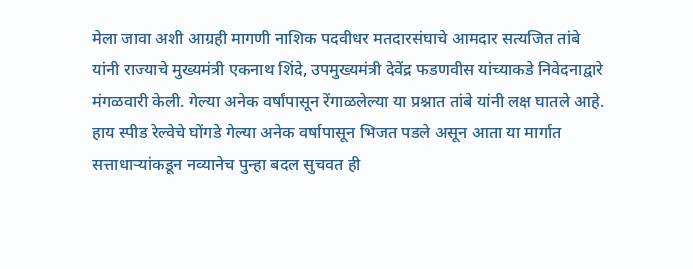मेला जावा अशी आग्रही मागणी नाशिक पदवीधर मतदारसंघाचे आमदार सत्यजित तांबे यांनी राज्याचे मुख्यमंत्री एकनाथ शिंदे, उपमुख्यमंत्री देवेंद्र फडणवीस यांच्याकडे निवेदनाद्वारे मंगळवारी केली. गेल्या अनेक वर्षांपासून रेंगाळलेल्या या प्रश्नात तांबे यांनी लक्ष घातले आहे. हाय स्पीड रेल्वेचे घोंगडे गेल्या अनेक वर्षापासून भिजत पडले असून आता या मार्गात सत्ताधाऱ्यांकडून नव्यानेच पुन्हा बदल सुचवत ही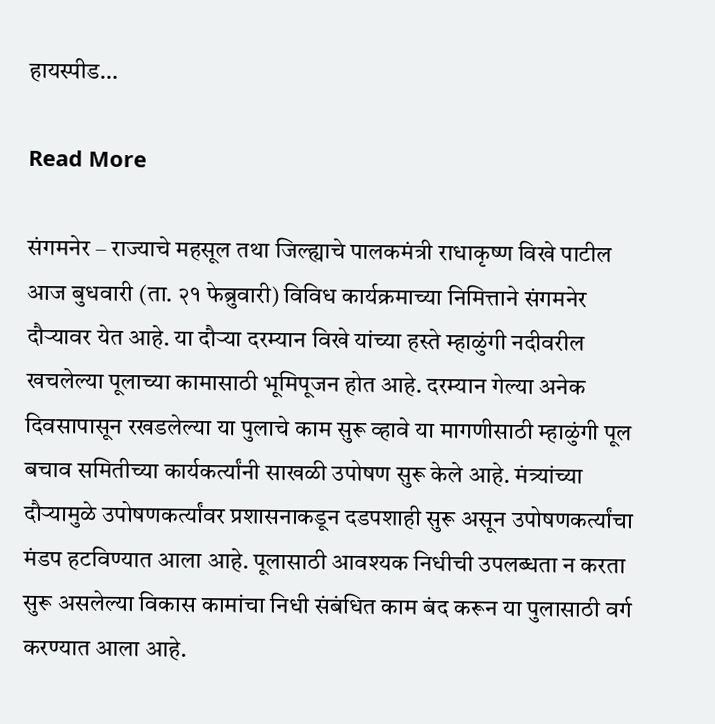हायस्पीड…

Read More

संगमनेर – राज्याचे महसूल तथा जिल्ह्याचे पालकमंत्री राधाकृष्ण विखे पाटील आज बुधवारी (ता. २१ फेब्रुवारी) विविध कार्यक्रमाच्या निमित्ताने संगमनेर दौऱ्यावर येत आहे. या दौऱ्या दरम्यान विखे यांच्या हस्ते म्हाळुंगी नदीवरील खचलेल्या पूलाच्या कामासाठी भूमिपूजन होत आहे. दरम्यान गेल्या अनेक दिवसापासून रखडलेल्या या पुलाचे काम सुरू व्हावे या मागणीसाठी म्हाळुंगी पूल बचाव समितीच्या कार्यकर्त्यांनी साखळी उपोषण सुरू केले आहे. मंत्र्यांच्या दौऱ्यामुळे उपोषणकर्त्यांवर प्रशासनाकडून दडपशाही सुरू असून उपोषणकर्त्यांचा मंडप हटविण्यात आला आहे. पूलासाठी आवश्यक निधीची उपलब्धता न करता सुरू असलेल्या विकास कामांचा निधी संबंधित काम बंद करून या पुलासाठी वर्ग करण्यात आला आहे.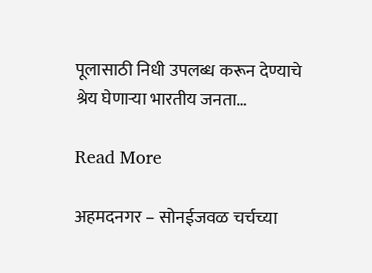पूलासाठी निधी उपलब्ध करून देण्याचे श्रेय घेणाऱ्या भारतीय जनता…

Read More

अहमदनगर – सोनईजवळ चर्चच्या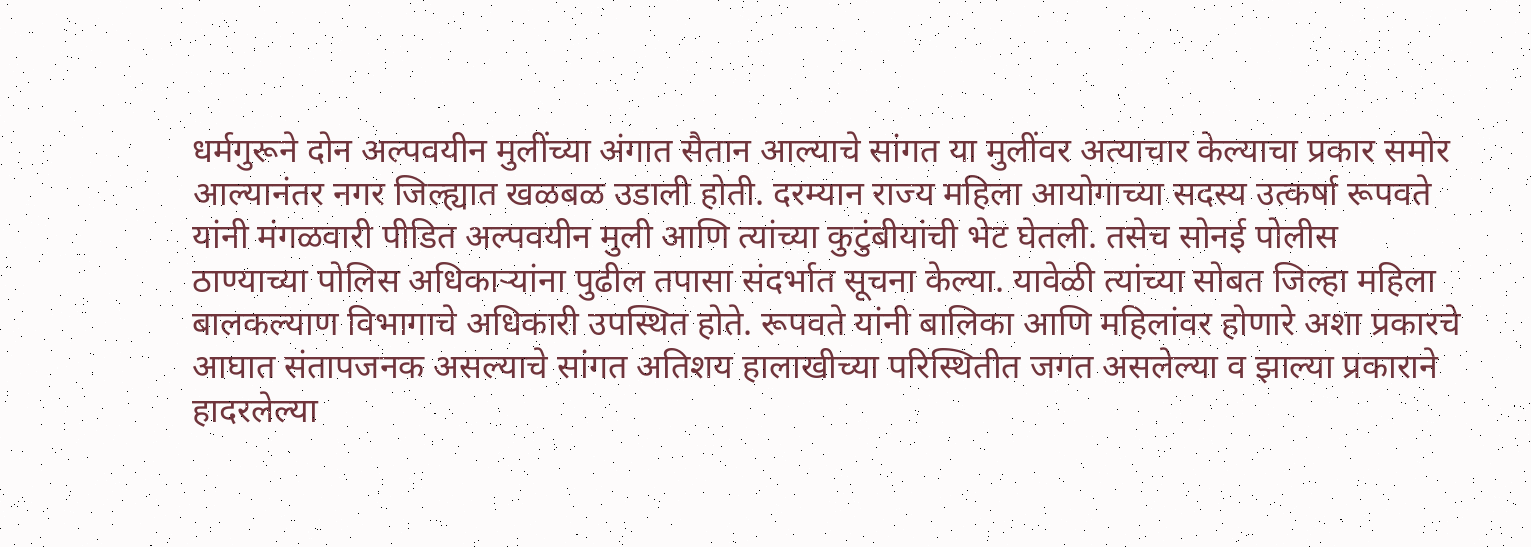धर्मगुरूने दोन अल्पवयीन मुलींच्या अंगात सैतान आल्याचे सांगत या मुलींवर अत्याचार केल्याचा प्रकार समोर आल्यानंतर नगर जिल्ह्यात खळबळ उडाली होती. दरम्यान राज्य महिला आयोगाच्या सदस्य उत्कर्षा रूपवते यांनी मंगळवारी पीडित अल्पवयीन मुली आणि त्यांच्या कुटुंबीयांची भेट घेतली. तसेच सोनई पोलीस ठाण्याच्या पोलिस अधिकाऱ्यांना पुढील तपासा संदर्भात सूचना केल्या. यावेळी त्यांच्या सोबत जिल्हा महिला बालकल्याण विभागाचे अधिकारी उपस्थित होते. रूपवते यांनी बालिका आणि महिलांवर होणारे अशा प्रकारचे आघात संतापजनक असल्याचे सांगत अतिशय हालाखीच्या परिस्थितीत जगत असलेल्या व झाल्या प्रकाराने हादरलेल्या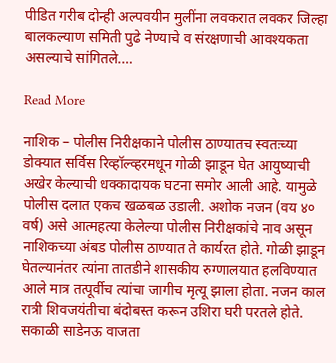पीडित गरीब दोन्ही अल्पवयीन मुलींना लवकरात लवकर जिल्हा बालकल्याण समिती पुढे नेण्याचे व संरक्षणाची आवश्यकता असल्याचे सांगितले.…

Read More

नाशिक – पोलीस निरीक्षकाने पोलीस ठाण्यातच स्वतःच्या डोक्यात सर्विस रिव्हॉल्व्हरमधून गोळी झाडून घेत आयुष्याची अखेर केल्याची धक्कादायक घटना समोर आली आहे. यामुळे पोलीस दलात एकच खळबळ उडाली. अशोक नजन (वय ४० वर्ष) असे आत्महत्या केलेल्या पोलीस निरीक्षकांचे नाव असून नाशिकच्या अंबड पोलीस ठाण्यात ते कार्यरत होते. गोळी झाडून घेतल्यानंतर त्यांना तातडीने शासकीय रुग्णालयात हलविण्यात आले मात्र तत्पूर्वीच त्यांचा जागीच मृत्यू झाला होता. नजन काल रात्री शिवजयंतीचा बंदोबस्त करून उशिरा घरी परतले होते. सकाळी साडेनऊ वाजता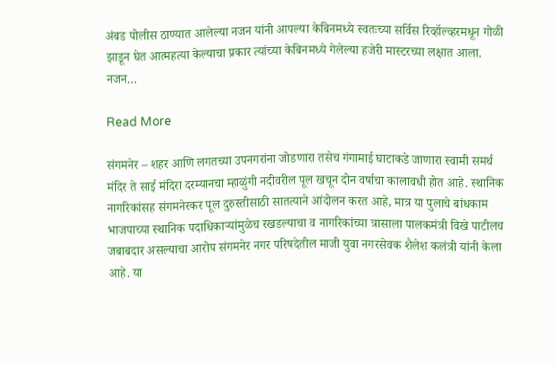अंबड पोलीस ठाण्यात आलेल्या नजन यांनी आपल्या केबिनमध्ये स्वतःच्या सर्विस रिव्हॉल्व्हरमधून गोळी झाडून घेत आत्महत्या केल्याचा प्रकार त्यांच्या केबिनमध्ये गेलेल्या हजेरी मास्टरच्या लक्षात आला. नजन…

Read More

संगमनेर – शहर आणि लगतच्या उपनगरांना जोडणारा तसेच गंगामाई घाटाकडे जाणारा स्वामी समर्थ मंदिर ते साई मंदिरा दरम्यानचा म्हाळुंगी नदीवरील पूल खचून दोन वर्षाचा कालावधी होत आहे. स्थानिक नागरिकांसह संगमनेरकर पूल दुरुस्तीसाठी सातत्याने आंदोलन करत आहे, मात्र या पुलाचे बांधकाम भाजपाच्या स्थानिक पदाधिकाऱ्यांमुळेच रखडल्याचा व नागरिकांच्या त्रासाला पालकमंत्री विखे पाटीलच जबाबदार असल्याचा आरोप संगमनेर नगर परिषदेतील माजी युवा नगरसेवक शैलेश कलंत्री यांनी केला आहे. या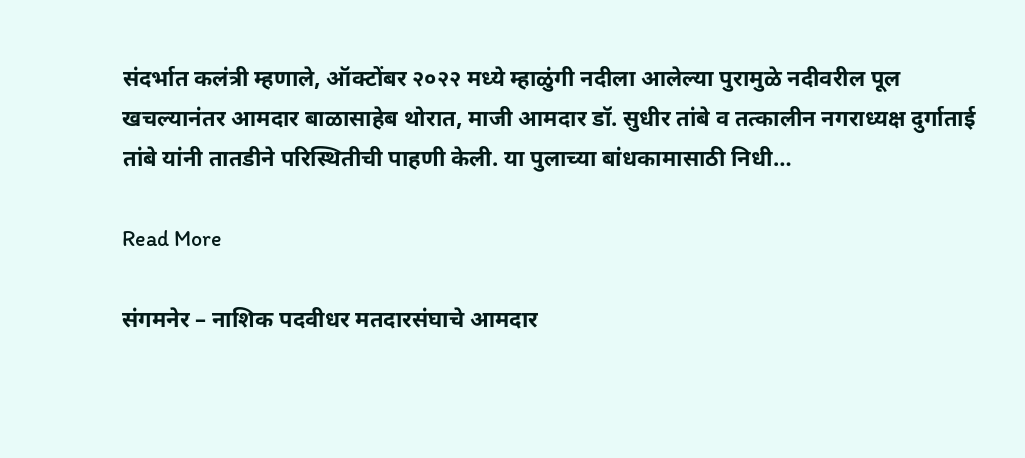संदर्भात कलंत्री म्हणाले, ऑक्टोंबर २०२२ मध्ये म्हाळुंगी नदीला आलेल्या पुरामुळे नदीवरील पूल खचल्यानंतर आमदार बाळासाहेब थोरात, माजी आमदार डॉ. सुधीर तांबे व तत्कालीन नगराध्यक्ष दुर्गाताई तांबे यांनी तातडीने परिस्थितीची पाहणी केली. या पुलाच्या बांधकामासाठी निधी…

Read More

संगमनेर – नाशिक पदवीधर मतदारसंघाचे आमदार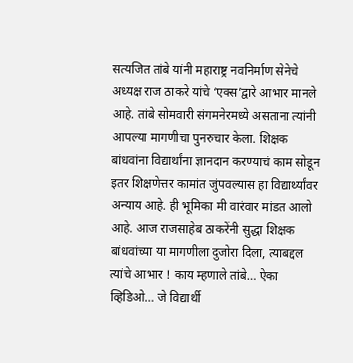सत्यजित तांबे यांनी महाराष्ट्र नवनिर्माण सेनेचे अध्यक्ष राज ठाकरे यांचे ‘एक्स’द्वारे आभार मानले आहे. तांबे सोमवारी संगमनेरमध्ये असताना त्यांनी आपल्या मागणीचा पुनरुचार केला. शिक्षक बांधवांना विद्यार्थांना ज्ञानदान करण्याचं काम सोडून इतर शिक्षणेत्तर कामांत जुंपवल्यास हा विद्यार्थ्यांवर अन्याय आहे. ही भूमिका मी वारंवार मांडत आलो आहे. आज राजसाहेब ठाकरेंनी सुद्धा शिक्षक बांधवांच्या या मागणीला दुजोरा दिला, त्याबद्दल त्यांचे आभार ! काय म्हणाले तांबे… ऐका व्हिडिओ… जे विद्यार्थी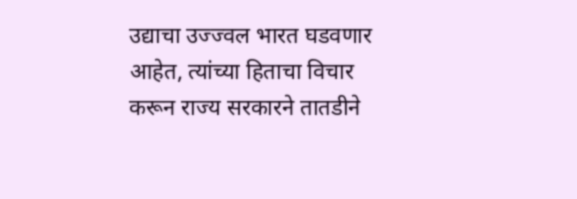उद्याचा उज्ज्वल भारत घडवणार आहेत, त्यांच्या हिताचा विचार करून राज्य सरकारने तातडीने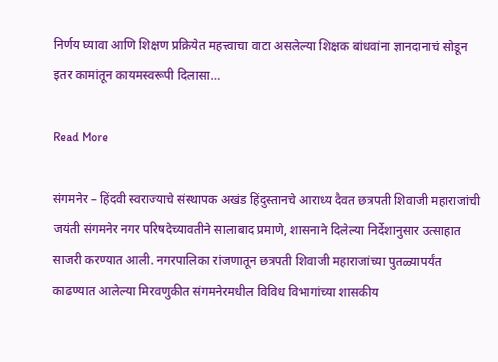निर्णय घ्यावा आणि शिक्षण प्रक्रियेत महत्त्वाचा वाटा असलेल्या शिक्षक बांधवांना ज्ञानदानाचं सोडून इतर कामांतून कायमस्वरूपी दिलासा…

Read More

संगमनेर – हिंदवी स्वराज्याचे संस्थापक अखंड हिंदुस्तानचे आराध्य दैवत छत्रपती शिवाजी महाराजांची जयंती संगमनेर नगर परिषदेच्यावतीने सालाबाद प्रमाणे, शासनाने दिलेल्या निर्देशानुसार उत्साहात साजरी करण्यात आली. नगरपालिका रांजणातून छत्रपती शिवाजी महाराजांच्या पुतळ्यापर्यंत काढण्यात आलेल्या मिरवणुकीत संगमनेरमधील विविध विभागांच्या शासकीय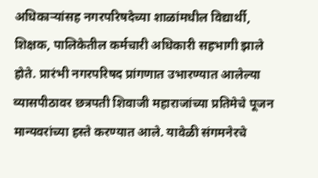अधिकाऱ्यांसह नगरपरिषदेच्या शाळांमधील विद्यार्थी, शिक्षक, पालिकेतील कर्मचारी अधिकारी सहभागी झाले होते. प्रारंभी नगरपरिषद प्रांगणात उभारण्यात आलेल्या व्यासपीठावर छत्रपती शिवाजी महाराजांच्या प्रतिमेचे पूजन मान्यवरांच्या हस्ते करण्यात आले. यावेळी संगमनेरचे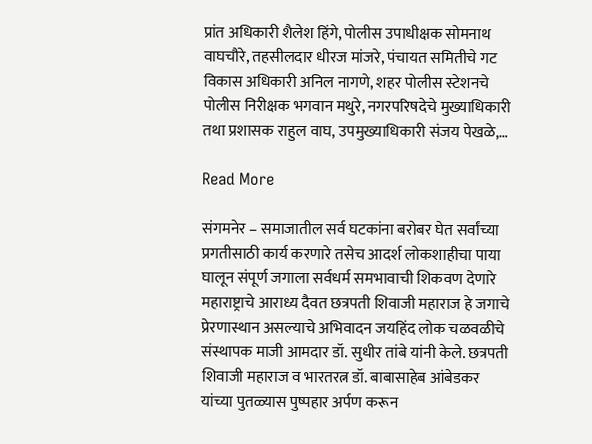प्रांत अधिकारी शैलेश हिंगे, पोलीस उपाधीक्षक सोमनाथ वाघचौरे, तहसीलदार धीरज मांजरे, पंचायत समितीचे गट विकास अधिकारी अनिल नागणे, शहर पोलीस स्टेशनचे पोलीस निरीक्षक भगवान मथुरे, नगरपरिषदेचे मुख्याधिकारी तथा प्रशासक राहुल वाघ, उपमुख्याधिकारी संजय पेखळे,…

Read More

संगमनेर – समाजातील सर्व घटकांना बरोबर घेत सर्वांच्या प्रगतीसाठी कार्य करणारे तसेच आदर्श लोकशाहीचा पाया घालून संपूर्ण जगाला सर्वधर्म समभावाची शिकवण देणारे महाराष्ट्राचे आराध्य दैवत छत्रपती शिवाजी महाराज हे जगाचे प्रेरणास्थान असल्याचे अभिवादन जयहिंद लोक चळवळीचे संस्थापक माजी आमदार डॉ. सुधीर तांबे यांनी केले. छत्रपती शिवाजी महाराज व भारतरत्न डॉ. बाबासाहेब आंबेडकर यांच्या पुतळ्यास पुष्पहार अर्पण करून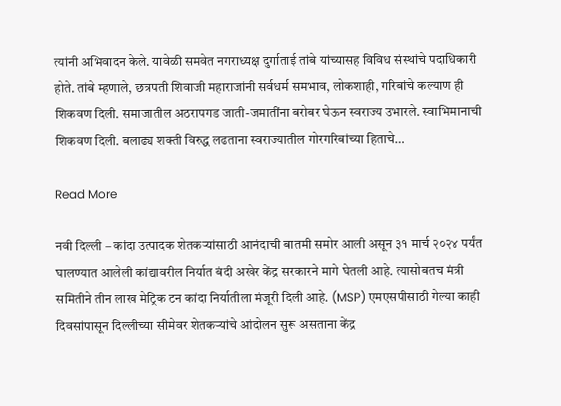त्यांनी अभिवादन केले. यावेळी समवेत नगराध्यक्ष दुर्गाताई तांबे यांच्यासह विविध संस्थांचे पदाधिकारी होते. तांबे म्हणाले, छत्रपती शिवाजी महाराजांनी सर्वधर्म समभाव, लोकशाही, गरिबांचे कल्याण ही शिकवण दिली. समाजातील अठरापगड जाती-जमातींना बरोबर घेऊन स्वराज्य उभारले. स्वाभिमानाची शिकवण दिली. बलाढ्य शक्ती विरुद्ध लढताना स्वराज्यातील गोरगरिबांच्या हिताचे…

Read More

नवी दिल्ली – कांदा उत्पादक शेतकऱ्यांसाठी आनंदाची बातमी समोर आली असून ३१ मार्च २०२४ पर्यंत घालण्यात आलेली कांद्यावरील निर्यात बंदी अखेर केंद्र सरकारने मागे घेतली आहे. त्यासोबतच मंत्री समितीने तीन लाख मेट्रिक टन कांदा निर्यातीला मंजूरी दिली आहे. (MSP) एमएसपीसाठी गेल्या काही दिवसांपासून दिल्लीच्या सीमेवर शेतकऱ्यांचे आंदोलन सुरू असताना केंद्र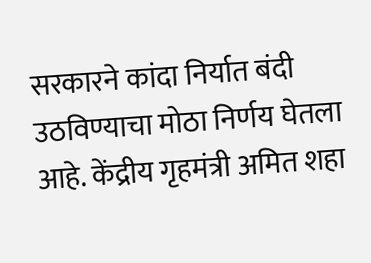सरकारने कांदा निर्यात बंदी उठविण्याचा मोठा निर्णय घेतला आहे. केंद्रीय गृहमंत्री अमित शहा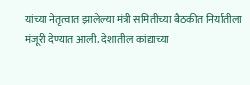यांच्या नेतृत्वात झालेल्या मंत्री समितीच्या बैठकीत निर्यातीला मंजूरी देण्यात आली. देशातील कांद्याच्या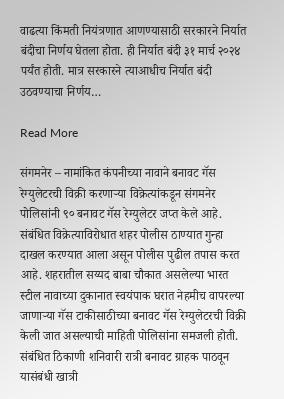वाढत्या किंमती नियंत्रणात आणण्यासाठी सरकारने निर्यात बंदीचा निर्णय घेतला होता. ही निर्यात बंदी ३१ मार्च २०२४ पर्यंत होती. मात्र सरकारने त्याआधीच निर्यात बंदी उठवण्याचा निर्णय…

Read More

संगमनेर – नामांकित कंपनीच्या नावाने बनावट गॅस रेग्युलेटरची विक्री करणाऱ्या विक्रेत्यांकडून संगमनेर पोलिसांनी ९० बनावट गॅस रेग्युलेटर जप्त केले आहे. संबंधित विक्रेत्याविरोधात शहर पोलीस ठाण्यात गुन्हा दाखल करण्यात आला असून पोलीस पुढील तपास करत आहे. शहरातील सय्यद बाबा चौकात असलेल्या भारत स्टील नावाच्या दुकानात स्वयंपाक घरात नेहमीच वापरल्या जाणाऱ्या गॅस टाकीसाठीच्या बनावट गॅस रेग्युलेटरची विक्री केली जात असल्याची माहिती पोलिसांना समजली होती. संबंधित ठिकाणी शनिवारी रात्री बनावट ग्राहक पाठवून यासंबंधी खात्री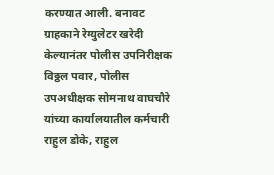करण्यात आली. बनावट ग्राहकाने रेग्युलेटर खरेदी केल्यानंतर पोलीस उपनिरीक्षक विठ्ठल पवार, पोलीस उपअधीक्षक सोमनाथ वाघचौरे यांच्या कार्यालयातील कर्मचारी राहुल डोके, राहुल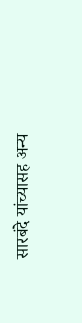सारबंदे यांच्यासह अन्य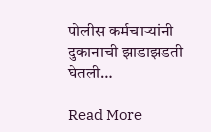पोलीस कर्मचाऱ्यांनी दुकानाची झाडाझडती घेतली…

Read More